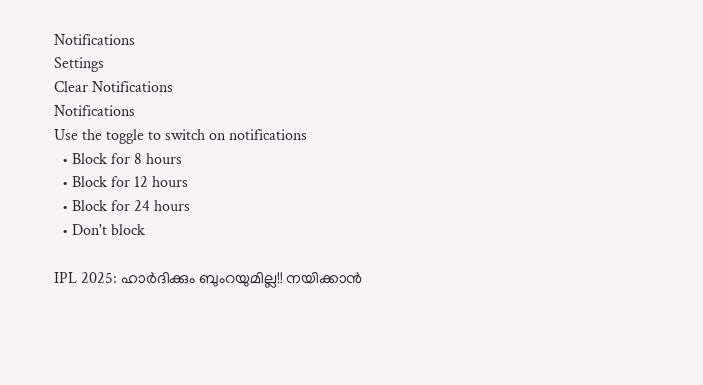Notifications
Settings
Clear Notifications
Notifications
Use the toggle to switch on notifications
  • Block for 8 hours
  • Block for 12 hours
  • Block for 24 hours
  • Don't block

IPL 2025: ഹാര്‍ദിക്കും ബുംറയുമില്ല!! നയിക്കാന്‍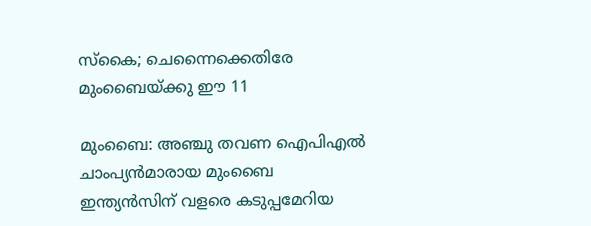സ്‌കൈ; ചെന്നൈക്കെതിരേ മുംബൈയ്ക്കു ഈ 11

മുംബൈ: അഞ്ചു തവണ ഐപിഎല്‍ ചാംപ്യന്‍മാരായ മുംബൈ ഇന്ത്യന്‍സിന് വളരെ കടുപ്പമേറിയ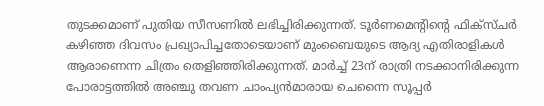തുടക്കമാണ് പുതിയ സീസണില്‍ ലഭിച്ചിരിക്കുന്നത്. ടൂര്‍ണമെന്റിന്റെ ഫിക്‌സ്ചര്‍ കഴിഞ്ഞ ദിവസം പ്രഖ്യാപിച്ചതോടെയാണ് മുംബൈയുടെ ആദ്യ എതിരാളികള്‍ ആരാണെന്ന ചിത്രം തെളിഞ്ഞിരിക്കുന്നത്. മാര്‍ച്ച് 23ന് രാത്രി നടക്കാനിരിക്കുന്ന പോരാട്ടത്തില്‍ അഞ്ചു തവണ ചാംപ്യന്‍മാരായ ചെന്നൈ സൂപ്പര്‍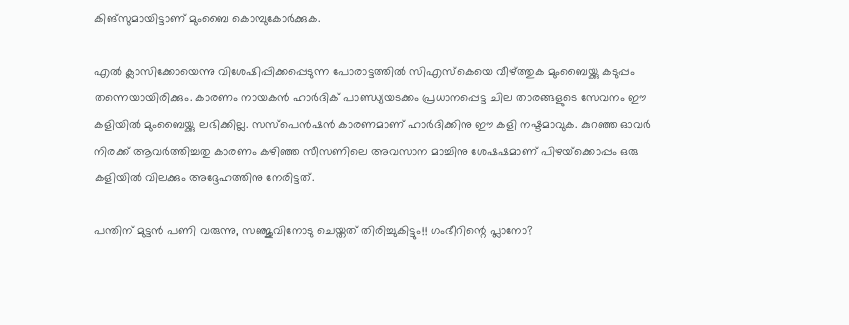കിങ്‌സുമായിട്ടാണ് മുംബൈ കൊമ്പുകോര്‍ക്കുക.

എല്‍ ക്ലാസിക്കോയെന്നു വിശേഷിപ്പിക്കപ്പെടുന്ന പോരാട്ടത്തില്‍ സിഎസ്‌കെയെ വീഴ്ത്തുക മുംബൈയ്ക്കു കടുപ്പം തന്നെയായിരിക്കും. കാരണം നായകന്‍ ഹാര്‍ദിക് പാണ്ഡ്യയടക്കം പ്രധാനപ്പെട്ട ചില താരങ്ങളുടെ സേവനം ഈ കളിയില്‍ മുംബൈയ്ക്കു ലഭിക്കില്ല. സസ്‌പെന്‍ഷന്‍ കാരണമാണ് ഹാര്‍ദിക്കിനു ഈ കളി നഷ്ടമാവുക. കുറഞ്ഞ ഓവര്‍ നിരക്ക് ആവര്‍ത്തിച്ചതു കാരണം കഴിഞ്ഞ സീസണിലെ അവസാന മാച്ചിനു ശേഷഷമാണ് പിഴയ്‌ക്കൊപ്പം ഒരു കളിയില്‍ വിലക്കും അദ്ദേഹത്തിനു നേരിട്ടത്.

പന്തിന് മുട്ടന്‍ പണി വരുന്നു, സഞ്ജുവിനോടു ചെയ്തത് തിരിച്ചുകിട്ടും!! ഗംഭീറിന്റെ പ്ലാനോ?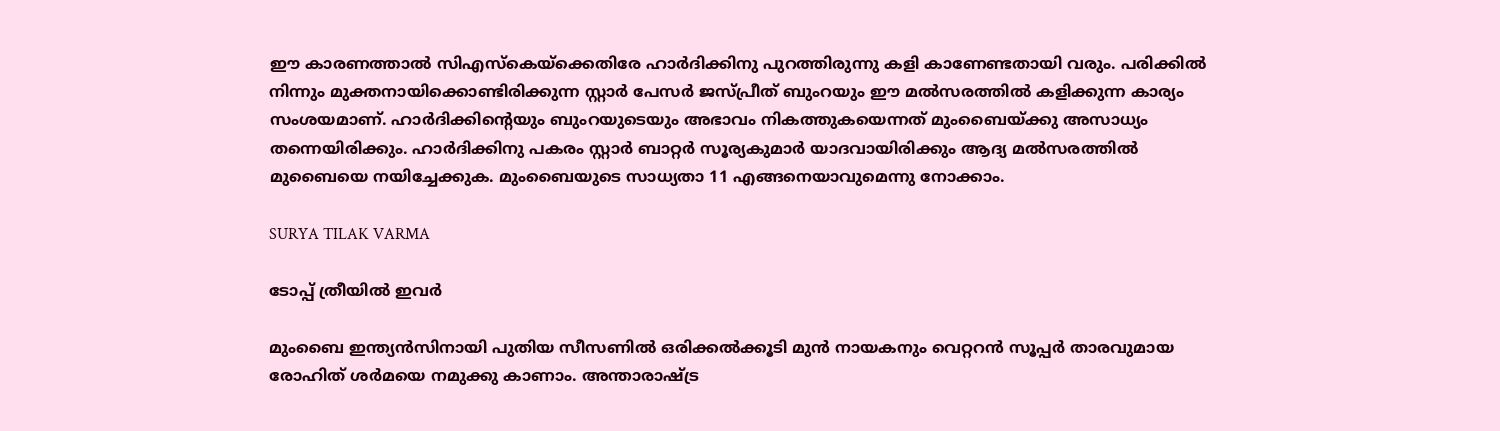ഈ കാരണത്താല്‍ സിഎസ്‌കെയ്‌ക്കെതിരേ ഹാര്‍ദിക്കിനു പുറത്തിരുന്നു കളി കാണേണ്ടതായി വരും. പരിക്കില്‍ നിന്നും മുക്തനായിക്കൊണ്ടിരിക്കുന്ന സ്റ്റാര്‍ പേസര്‍ ജസ്പ്രീത് ബുംറയും ഈ മല്‍സരത്തില്‍ കളിക്കുന്ന കാര്യം സംശയമാണ്. ഹാര്‍ദിക്കിന്റെയും ബുംറയുടെയും അഭാവം നികത്തുകയെന്നത് മുംബൈയ്ക്കു അസാധ്യം തന്നെയിരിക്കും. ഹാര്‍ദിക്കിനു പകരം സ്റ്റാര്‍ ബാറ്റര്‍ സൂര്യകുമാര്‍ യാദവായിരിക്കും ആദ്യ മല്‍സരത്തില്‍ മുബൈയെ നയിച്ചേക്കുക. മുംബൈയുടെ സാധ്യതാ 11 എങ്ങനെയാവുമെന്നു നോക്കാം.

SURYA TILAK VARMA

ടോപ്പ് ത്രീയില്‍ ഇവര്‍

മുംബൈ ഇന്ത്യന്‍സിനായി പുതിയ സീസണില്‍ ഒരിക്കല്‍ക്കൂടി മുന്‍ നായകനും വെറ്ററന്‍ സൂപ്പര്‍ താരവുമായ രോഹിത് ശര്‍മയെ നമുക്കു കാണാം. അന്താരാഷ്ട്ര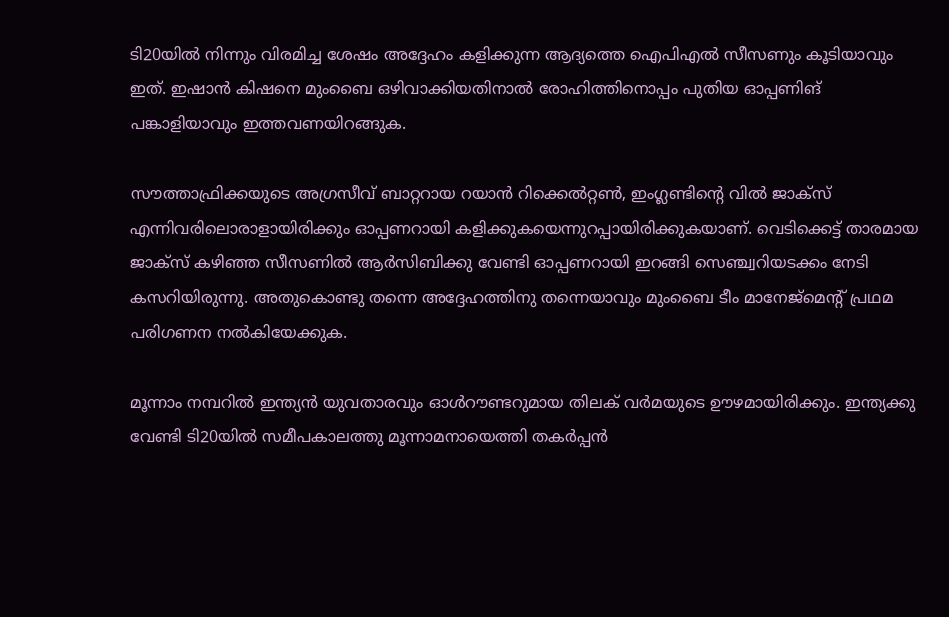ടി20യില്‍ നിന്നും വിരമിച്ച ശേഷം അദ്ദേഹം കളിക്കുന്ന ആദ്യത്തെ ഐപിഎല്‍ സീസണും കൂടിയാവും ഇത്. ഇഷാന്‍ കിഷനെ മുംബൈ ഒഴിവാക്കിയതിനാല്‍ രോഹിത്തിനൊപ്പം പുതിയ ഓപ്പണിങ് പങ്കാളിയാവും ഇത്തവണയിറങ്ങുക.

സൗത്താഫ്രിക്കയുടെ അഗ്രസീവ് ബാറ്ററായ റയാന്‍ റിക്കെല്‍റ്റണ്‍, ഇംഗ്ലണ്ടിന്റെ വില്‍ ജാക്‌സ് എന്നിവരിലൊരാളായിരിക്കും ഓപ്പണറായി കളിക്കുകയെന്നുറപ്പായിരിക്കുകയാണ്. വെടിക്കെട്ട് താരമായ ജാക്‌സ് കഴിഞ്ഞ സീസണില്‍ ആര്‍സിബിക്കു വേണ്ടി ഓപ്പണറായി ഇറങ്ങി സെഞ്ച്വറിയടക്കം നേടി കസറിയിരുന്നു. അതുകൊണ്ടു തന്നെ അദ്ദേഹത്തിനു തന്നെയാവും മുംബൈ ടീം മാനേജ്‌മെന്റ് പ്രഥമ പരിഗണന നല്‍കിയേക്കുക.

മൂന്നാം നമ്പറില്‍ ഇന്ത്യന്‍ യുവതാരവും ഓള്‍റൗണ്ടറുമായ തിലക് വര്‍മയുടെ ഊഴമായിരിക്കും. ഇന്ത്യക്കു വേണ്ടി ടി20യില്‍ സമീപകാലത്തു മൂന്നാമനായെത്തി തകര്‍പ്പന്‍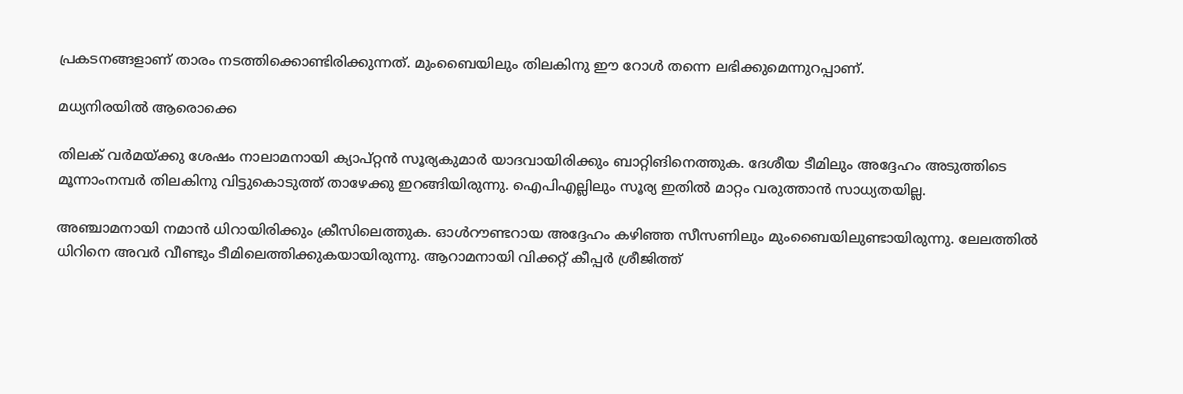പ്രകടനങ്ങളാണ് താരം നടത്തിക്കൊണ്ടിരിക്കുന്നത്. മുംബൈയിലും തിലകിനു ഈ റോള്‍ തന്നെ ലഭിക്കുമെന്നുറപ്പാണ്.

മധ്യനിരയില്‍ ആരൊക്കെ

തിലക് വര്‍മയ്ക്കു ശേഷം നാലാമനായി ക്യാപ്റ്റന്‍ സൂര്യകുമാര്‍ യാദവായിരിക്കും ബാറ്റിങിനെത്തുക. ദേശീയ ടീമിലും അദ്ദേഹം അടുത്തിടെ മൂന്നാംനമ്പര്‍ തിലകിനു വിട്ടുകൊടുത്ത് താഴേക്കു ഇറങ്ങിയിരുന്നു. ഐപിഎല്ലിലും സൂര്യ ഇതില്‍ മാറ്റം വരുത്താന്‍ സാധ്യതയില്ല.

അഞ്ചാമനായി നമാന്‍ ധിറായിരിക്കും ക്രീസിലെത്തുക. ഓള്‍റൗണ്ടറായ അദ്ദേഹം കഴിഞ്ഞ സീസണിലും മുംബൈയിലുണ്ടായിരുന്നു. ലേലത്തില്‍ ധിറിനെ അവര്‍ വീണ്ടും ടീമിലെത്തിക്കുകയായിരുന്നു. ആറാമനായി വിക്കറ്റ് കീപ്പര്‍ ശ്രീജിത്ത്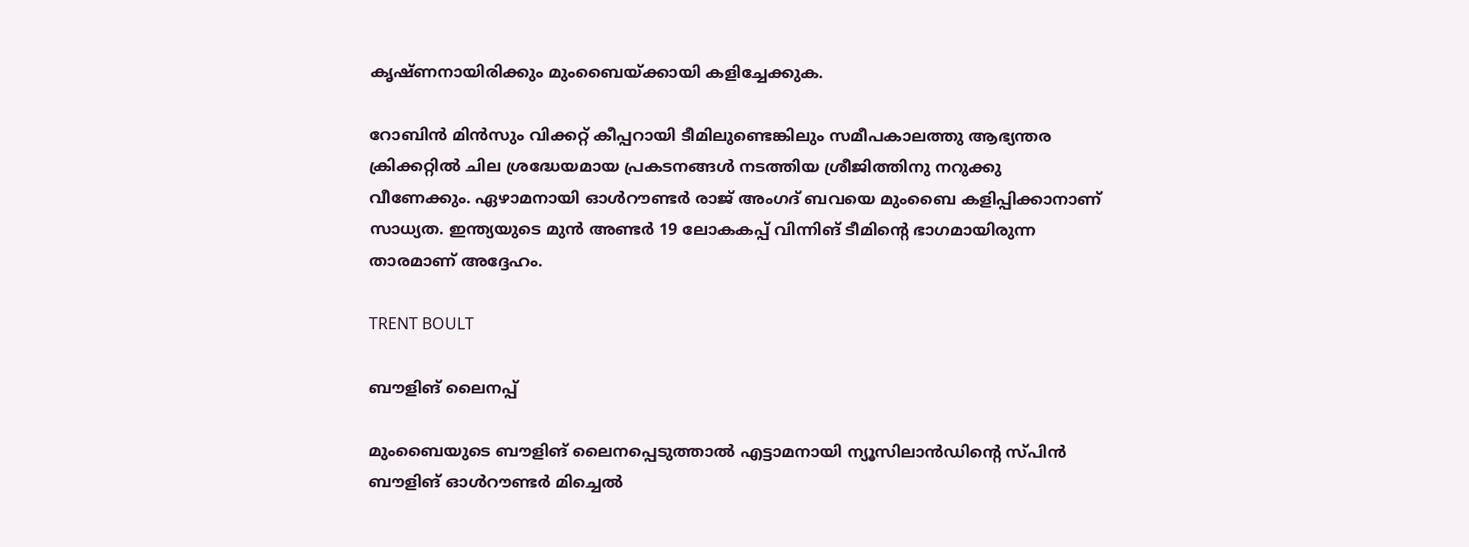കൃഷ്ണനായിരിക്കും മുംബൈയ്ക്കായി കളിച്ചേക്കുക.

റോബിന്‍ മിന്‍സും വിക്കറ്റ് കീപ്പറായി ടീമിലുണ്ടെങ്കിലും സമീപകാലത്തു ആഭ്യന്തര ക്രിക്കറ്റില്‍ ചില ശ്രദ്ധേയമായ പ്രകടനങ്ങള്‍ നടത്തിയ ശ്രീജിത്തിനു നറുക്കു വീണേക്കും. ഏഴാമനായി ഓള്‍റൗണ്ടര്‍ രാജ് അംഗദ് ബവയെ മുംബൈ കളിപ്പിക്കാനാണ് സാധ്യത. ഇന്ത്യയുടെ മുന്‍ അണ്ടര്‍ 19 ലോകകപ്പ് വിന്നിങ് ടീമിന്റെ ഭാഗമായിരുന്ന താരമാണ് അദ്ദേഹം.

TRENT BOULT

ബൗളിങ് ലൈനപ്പ്

മുംബൈയുടെ ബൗളിങ് ലൈനപ്പെടുത്താല്‍ എട്ടാമനായി ന്യൂസിലാന്‍ഡിന്റെ സ്പിന്‍ ബൗളിങ് ഓള്‍റൗണ്ടര്‍ മിച്ചെല്‍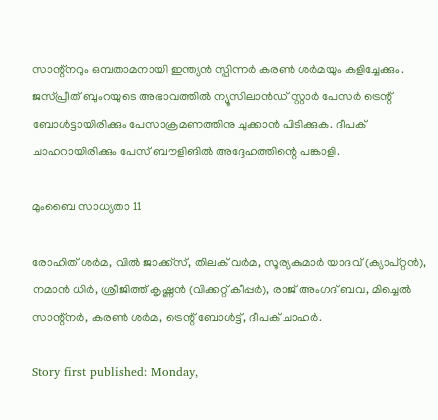സാന്റ്‌നറും ഒമ്പതാമനായി ഇന്ത്യന്‍ സ്പിന്നര്‍ കരണ്‍ ശര്‍മയും കളിച്ചേക്കും. ജസ്പ്രീത് ബുംറയുടെ അഭാവത്തില്‍ ന്യൂസിലാന്‍ഡ് സ്റ്റാര്‍ പേസര്‍ ട്രെന്റ് ബോള്‍ട്ടായിരിക്കും പേസാക്രമണത്തിനു ചുക്കാന്‍ പിടിക്കുക. ദീപക് ചാഹറായിരിക്കും പേസ് ബൗളിങില്‍ അദ്ദേഹത്തിന്റെ പങ്കാളി.

മുംബൈ സാധ്യതാ 11

രോഹിത് ശര്‍മ, വില്‍ ജാക്ക്‌സ്, തിലക് വര്‍മ, സൂര്യകുമാര്‍ യാദവ് (ക്യാപ്റ്റന്‍), നമാന്‍ ധിര്‍, ശ്രീജിത്ത് കൃഷ്ണന്‍ (വിക്കറ്റ് കീപ്പര്‍), രാജ് അംഗദ് ബവ, മിച്ചെല്‍ സാന്റ്‌നര്‍, കരണ്‍ ശര്‍മ, ട്രെന്റ് ബോള്‍ട്ട്, ദീപക് ചാഹര്‍.

Story first published: Monday,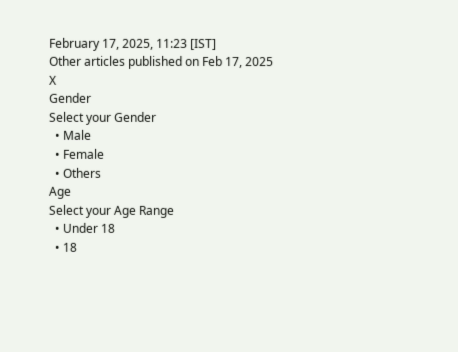February 17, 2025, 11:23 [IST]
Other articles published on Feb 17, 2025
X
Gender
Select your Gender
  • Male
  • Female
  • Others
Age
Select your Age Range
  • Under 18
  • 18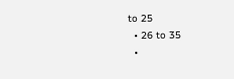to 25
  • 26 to 35
  •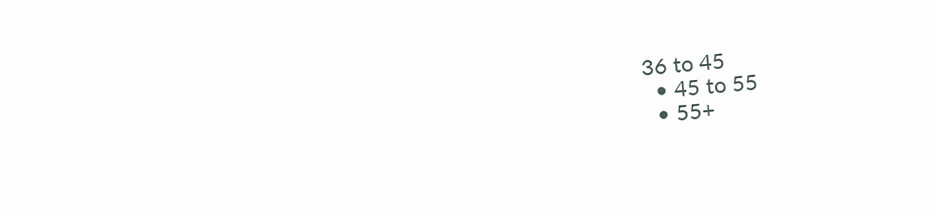36 to 45
  • 45 to 55
  • 55+